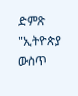ድምጽ "ኢትዮጵያ ውስጥ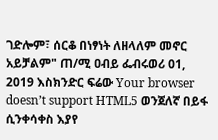ገድሎም፣ ሰርቆ በነፃነት ለዘላለም መኖር አይቻልም" ጠ/ሚ ዐብይ ፌብሩወሪ 01, 2019 እስክንድር ፍሬው Your browser doesn’t support HTML5 ወንጀለኛ በይፋ ሲንቀሳቀስ እያየ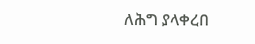ለሕግ ያላቀረበ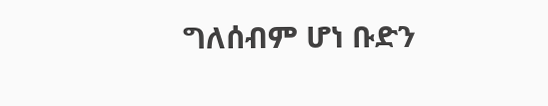ግለሰብም ሆነ ቡድን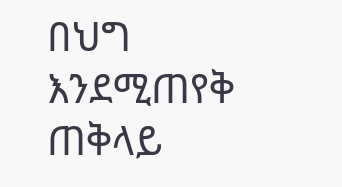በህግ እንደሚጠየቅ ጠቅላይ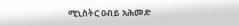ሚኒስትር ዐብይ አሕመድ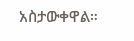አስታውቀዋል።